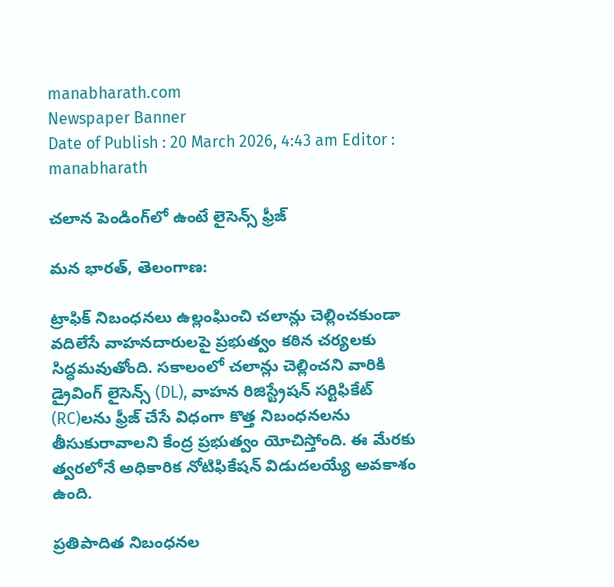manabharath.com
Newspaper Banner
Date of Publish : 20 March 2026, 4:43 am Editor : manabharath

చలాన పెండింగ్‌లో ఉంటే లైసెన్స్ ఫ్రీజ్‌

మన భారత్, తెలంగాణ:

ట్రాఫిక్ నిబంధనలు ఉల్లంఘించి చలాన్లు చెల్లించకుండా వదిలేసే వాహనదారులపై ప్రభుత్వం కఠిన చర్యలకు సిద్ధమవుతోంది. సకాలంలో చలాన్లు చెల్లించని వారికి డ్రైవింగ్ లైసెన్స్ (DL), వాహన రిజిస్ట్రేషన్ సర్టిఫికేట్ (RC)లను ఫ్రీజ్ చేసే విధంగా కొత్త నిబంధనలను తీసుకురావాలని కేంద్ర ప్రభుత్వం యోచిస్తోంది. ఈ మేరకు త్వరలోనే అధికారిక నోటిఫికేషన్ విడుదలయ్యే అవకాశం ఉంది.

ప్రతిపాదిత నిబంధనల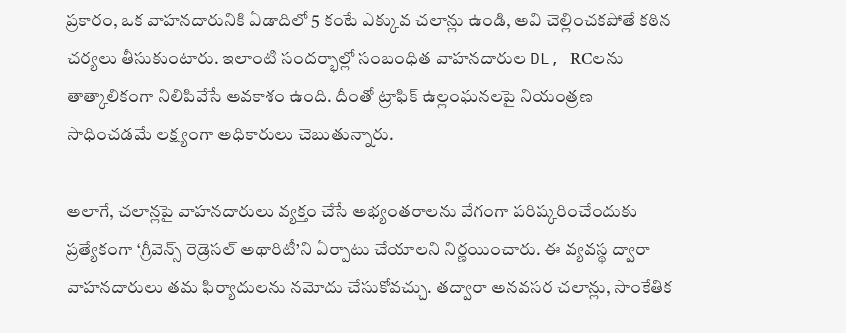ప్రకారం, ఒక వాహనదారునికి ఏడాదిలో 5 కంటే ఎక్కువ చలాన్లు ఉండి, అవి చెల్లించకపోతే కఠిన చర్యలు తీసుకుంటారు. ఇలాంటి సందర్భాల్లో సంబంధిత వాహనదారుల DL, RCలను తాత్కాలికంగా నిలిపివేసే అవకాశం ఉంది. దీంతో ట్రాఫిక్ ఉల్లంఘనలపై నియంత్రణ సాధించడమే లక్ష్యంగా అధికారులు చెబుతున్నారు.

అలాగే, చలాన్లపై వాహనదారులు వ్యక్తం చేసే అభ్యంతరాలను వేగంగా పరిష్కరించేందుకు ప్రత్యేకంగా ‘గ్రీవెన్స్ రెడ్రెసల్ అథారిటీ’ని ఏర్పాటు చేయాలని నిర్ణయించారు. ఈ వ్యవస్థ ద్వారా వాహనదారులు తమ ఫిర్యాదులను నమోదు చేసుకోవచ్చు. తద్వారా అనవసర చలాన్లు, సాంకేతిక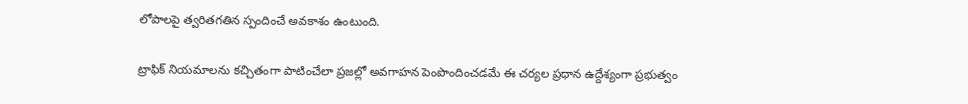లోపాలపై త్వరితగతిన స్పందించే అవకాశం ఉంటుంది.

ట్రాఫిక్ నియమాలను కచ్చితంగా పాటించేలా ప్రజల్లో అవగాహన పెంపొందించడమే ఈ చర్యల ప్రధాన ఉద్దేశ్యంగా ప్రభుత్వం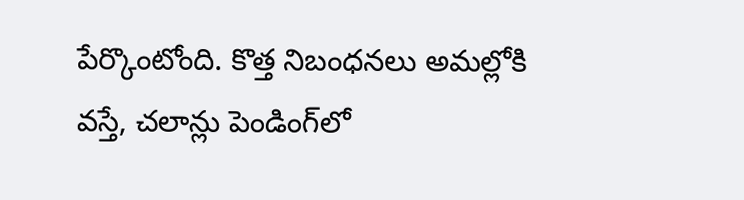పేర్కొంటోంది. కొత్త నిబంధనలు అమల్లోకి వస్తే, చలాన్లు పెండింగ్‌లో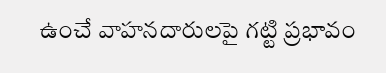ఉంచే వాహనదారులపై గట్టి ప్రభావం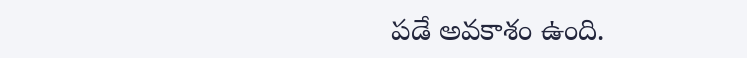పడే అవకాశం ఉంది.